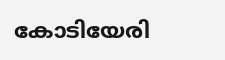കോടിയേരി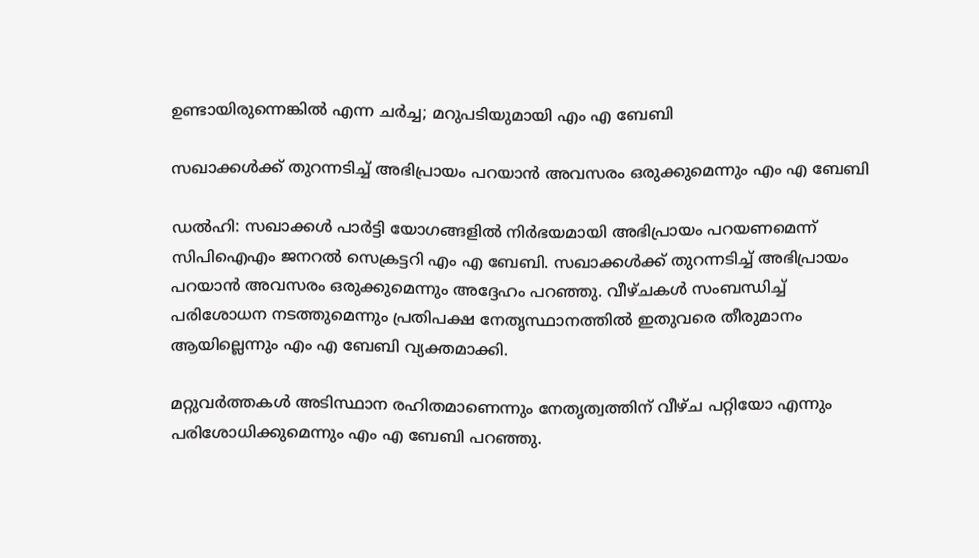ഉണ്ടായിരുന്നെങ്കിൽ എന്ന ചർച്ച; മറുപടിയുമായി എം എ ബേബി

സഖാക്കള്‍ക്ക് തുറന്നടിച്ച് അഭിപ്രായം പറയാന്‍ അവസരം ഒരുക്കുമെന്നും എം എ ബേബി

ഡല്‍ഹി: സഖാക്കള്‍ പാര്‍ട്ടി യോഗങ്ങളില്‍ നിര്‍ഭയമായി അഭിപ്രായം പറയണമെന്ന് സിപിഐഎം ജനറല്‍ സെക്രട്ടറി എം എ ബേബി. സഖാക്കള്‍ക്ക് തുറന്നടിച്ച് അഭിപ്രായം പറയാന്‍ അവസരം ഒരുക്കുമെന്നും അദ്ദേഹം പറഞ്ഞു. വീഴ്ചകള്‍ സംബന്ധിച്ച് പരിശോധന നടത്തുമെന്നും പ്രതിപക്ഷ നേതൃസ്ഥാനത്തില്‍ ഇതുവരെ തീരുമാനം ആയില്ലെന്നും എം എ ബേബി വ്യക്തമാക്കി.

മറ്റുവര്‍ത്തകള്‍ അടിസ്ഥാന രഹിതമാണെന്നും നേതൃത്വത്തിന് വീഴ്ച പറ്റിയോ എന്നും പരിശോധിക്കുമെന്നും എം എ ബേബി പറഞ്ഞു.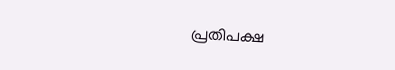പ്രതിപക്ഷ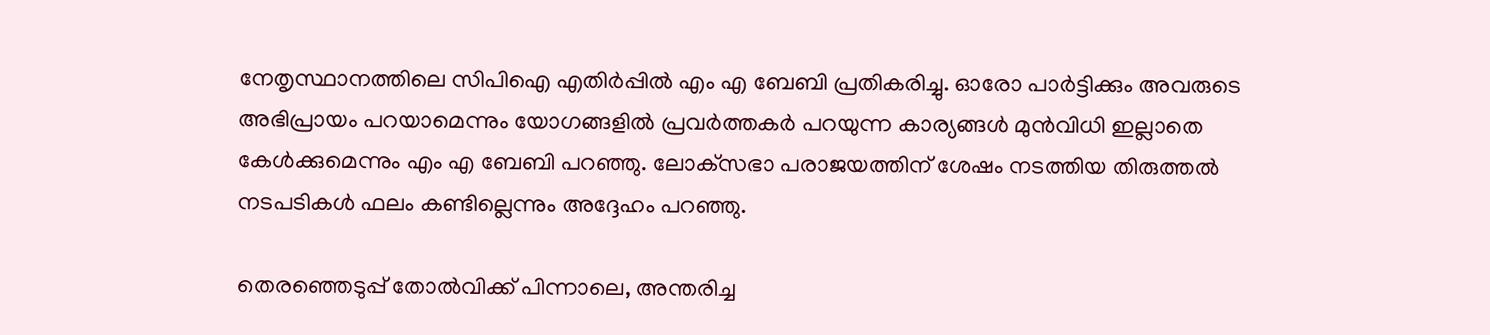നേതൃസ്ഥാനത്തിലെ സിപിഐ എതിര്‍പ്പില്‍ എം എ ബേബി പ്രതികരിച്ചു. ഓരോ പാര്‍ട്ടിക്കും അവരുടെ അഭിപ്രായം പറയാമെന്നും യോഗങ്ങളില്‍ പ്രവര്‍ത്തകര്‍ പറയുന്ന കാര്യങ്ങള്‍ മുന്‍വിധി ഇല്ലാതെ കേള്‍ക്കുമെന്നും എം എ ബേബി പറഞ്ഞു. ലോക്‌സഭാ പരാജയത്തിന് ശേഷം നടത്തിയ തിരുത്തല്‍ നടപടികള്‍ ഫലം കണ്ടില്ലെന്നും അദ്ദേഹം പറഞ്ഞു.

തെരഞ്ഞെടുപ്പ് തോൽവിക്ക് പിന്നാലെ, അന്തരിച്ച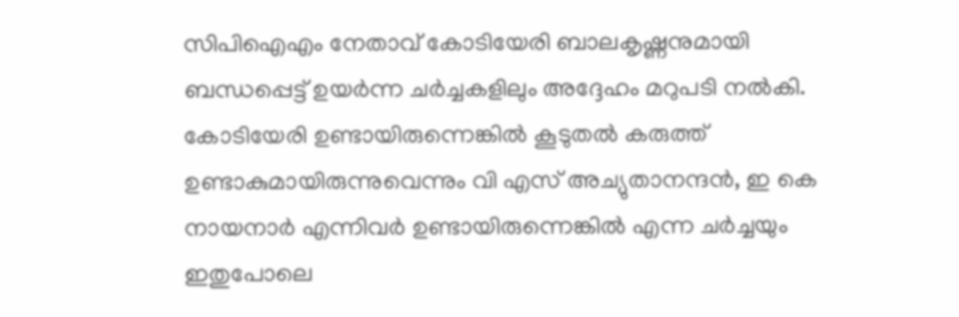സിപിഐഎം നേതാവ് കോടിയേരി ബാലകൃഷ്ണനുമായി ബന്ധപ്പെട്ട് ഉയർന്ന ചർച്ചകളിലും അദ്ദേഹം മറുപടി നല്‍കി. കോടിയേരി ഉണ്ടായിരുന്നെങ്കില്‍ കൂടുതല്‍ കരുത്ത് ഉണ്ടാകുമായിരുന്നുവെന്നും വി എസ് അച്യുതാനന്ദന്‍, ഇ കെ നായനാര്‍ എന്നിവര്‍ ഉണ്ടായിരുന്നെങ്കില്‍ എന്ന ചര്‍ച്ചയും ഇതുപോലെ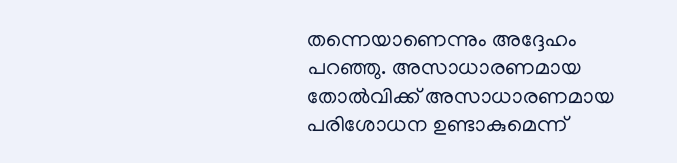തന്നെയാണെന്നും അദ്ദേഹം പറഞ്ഞു. അസാധാരണമായ തോല്‍വിക്ക് അസാധാരണമായ പരിശോധന ഉണ്ടാകുമെന്ന്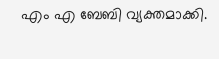എം എ ബേബി വ്യക്തമാക്കി.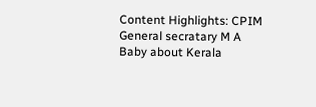Content Highlights: CPIM General secratary M A Baby about Kerala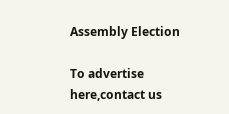Assembly Election

To advertise here,contact us